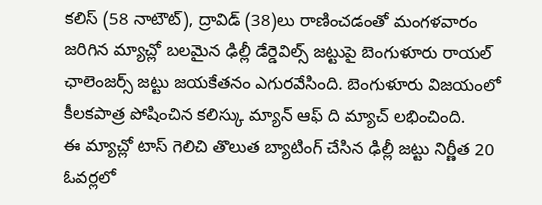కలిస్ (58 నాటౌట్), ద్రావిడ్ (38)లు రాణించడంతో మంగళవారం జరిగిన మ్యాచ్లో బలమైన ఢిల్లీ డేర్డెవిల్స్ జట్టుపై బెంగుళూరు రాయల్ ఛాలెంజర్స్ జట్టు జయకేతనం ఎగురవేసింది. బెంగుళూరు విజయంలో కీలకపాత్ర పోషించిన కలిస్కు మ్యాన్ ఆఫ్ ది మ్యాచ్ లభించింది.
ఈ మ్యాచ్లో టాస్ గెలిచి తొలుత బ్యాటింగ్ చేసిన ఢిల్లీ జట్టు నిర్ణీత 20 ఓవర్లలో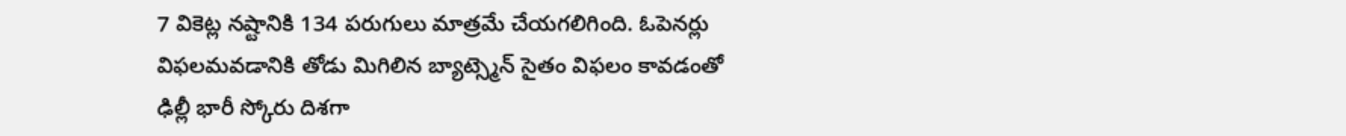7 వికెట్ల నష్టానికి 134 పరుగులు మాత్రమే చేయగలిగింది. ఓపెనర్లు విఫలమవడానికి తోడు మిగిలిన బ్యాట్స్మెన్ సైతం విఫలం కావడంతో ఢిల్లీ భారీ స్కోరు దిశగా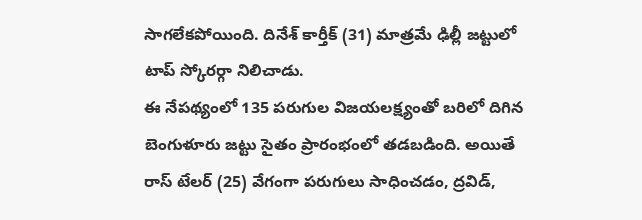సాగలేకపోయింది. దినేశ్ కార్తీక్ (31) మాత్రమే ఢిల్లీ జట్టులో టాప్ స్కోరర్గా నిలిచాడు.
ఈ నేపథ్యంలో 135 పరుగుల విజయలక్ష్యంతో బరిలో దిగిన బెంగుళూరు జట్టు సైతం ప్రారంభంలో తడబడింది. అయితే రాస్ టేలర్ (25) వేగంగా పరుగులు సాధించడం, ద్రవిడ్,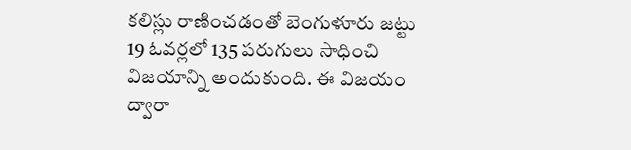కలిస్లు రాణించడంతో బెంగుళూరు జట్టు 19 ఓవర్లలో 135 పరుగులు సాధించి విజయాన్ని అందుకుంది. ఈ విజయం ద్వారా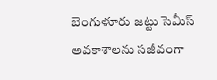బెంగుళూరు జట్టు సెమీస్ అవకాశాలను సజీవంగా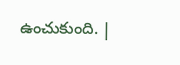ఉంచుకుంది. |